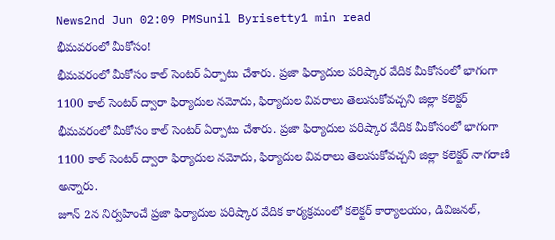News2nd Jun 02:09 PMSunil Byrisetty1 min read
భీమవరంలో మీకోసం!
భీమవరంలో మీకోసం కాల్ సెంటర్ ఏర్పాటు చేశారు. ప్రజా ఫిర్యాదుల పరిష్కార వేదిక మీకోసంలో భాగంగా 1100 కాల్ సెంటర్ ద్వారా ఫిర్యాదుల నమోదు, ఫిర్యాదుల వివరాలు తెలుసుకోవచ్చని జిల్లా కలెక్టర్
భీమవరంలో మీకోసం కాల్ సెంటర్ ఏర్పాటు చేశారు. ప్రజా ఫిర్యాదుల పరిష్కార వేదిక మీకోసంలో భాగంగా 1100 కాల్ సెంటర్ ద్వారా ఫిర్యాదుల నమోదు, ఫిర్యాదుల వివరాలు తెలుసుకోవచ్చని జిల్లా కలెక్టర్ నాగరాణి అన్నారు.
జూన్ 2న నిర్వహించే ప్రజా ఫిర్యాదుల పరిష్కార వేదిక కార్యక్రమంలో కలెక్టర్ కార్యాలయం, డివిజనల్,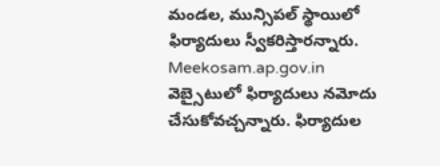మండల, మున్సిపల్ స్థాయిలో ఫిర్యాదులు స్వీకరిస్తారన్నారు.
Meekosam.ap.gov.in వెబ్సైటులో ఫిర్యాదులు నమోదు చేసుకోవచ్చన్నారు. ఫిర్యాదుల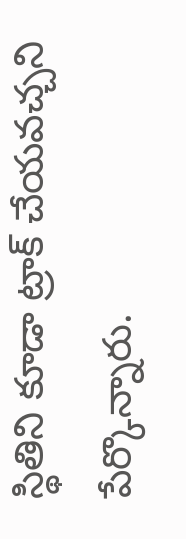స్థితిని కూడా ట్రాక్ చేయవచ్చని పేర్కొన్నారు.